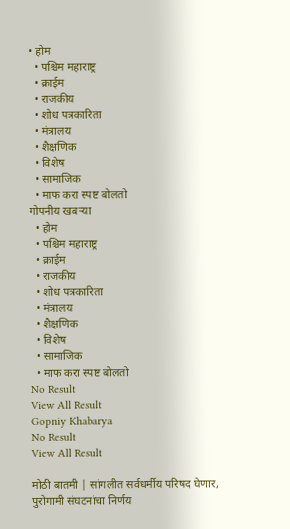• होम
  • पश्चिम महाराष्ट्र
  • क्राईम
  • राजकीय
  • शोध पत्रकारिता
  • मंत्रालय
  • शैक्षणिक
  • विशेष
  • सामाजिक
  • माफ करा स्पष्ट बोलतो
गोपनीय खबऱ्या
  • होम
  • पश्चिम महाराष्ट्र
  • क्राईम
  • राजकीय
  • शोध पत्रकारिता
  • मंत्रालय
  • शैक्षणिक
  • विशेष
  • सामाजिक
  • माफ करा स्पष्ट बोलतो
No Result
View All Result
Gopniy Khabarya
No Result
View All Result

मोठी बातमी | सांगलीत सर्वधर्मीय परिषद घेणार, पुरोगामी संघटनांचा निर्णय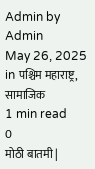Admin by Admin
May 26, 2025
in पश्चिम महाराष्ट्र, सामाजिक
1 min read
0
मोठी बातमी |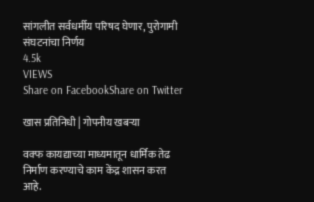सांगलीत सर्वधर्मीय परिषद घेणार, पुरोगामी संघटनांचा निर्णय
4.5k
VIEWS
Share on FacebookShare on Twitter

खास प्रतिनिधी | गोपनीय खबऱ्या

वक्फ कायद्याच्या माध्यमातून धार्मिक तेढ निर्माण करण्याचे काम केंद्र शासन करत आहे.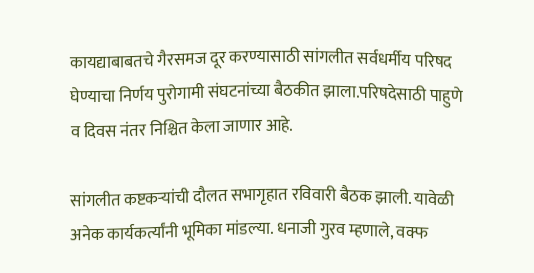कायद्याबाबतचे गैरसमज दूर करण्यासाठी सांगलीत सर्वधर्मीय परिषद घेण्याचा निर्णय पुरोगामी संघटनांच्या बैठकीत झाला.परिषदेसाठी पाहुणे व दिवस नंतर निश्चित केला जाणार आहे.

सांगलीत कष्टकऱ्यांची दौलत सभागृहात रविवारी बैठक झाली. यावेळी अनेक कार्यकर्त्यांनी भूमिका मांडल्या. धनाजी गुरव म्हणाले, वक्फ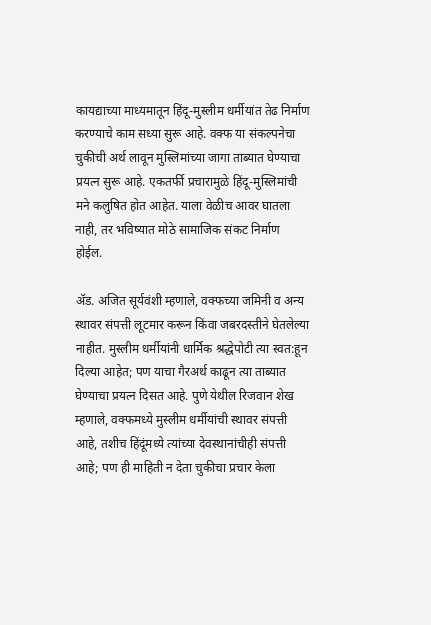कायद्याच्या माध्यमातून हिंदू-मुस्लीम धर्मीयांत तेढ निर्माण करण्याचे काम सध्या सुरू आहे. वक्फ या संकल्पनेचा चुकीची अर्थ लावून मुस्लिमांच्या जागा ताब्यात घेण्याचा प्रयत्न सुरू आहे. एकतर्फी प्रचारामुळे हिंदू-मुस्लिमांची मने कलुषित होत आहेत. याला वेळीच आवर घातला नाही, तर भविष्यात मोठे सामाजिक संकट निर्माण होईल.

ॲड. अजित सूर्यवंशी म्हणाले, वक्फच्या जमिनी व अन्य स्थावर संपत्ती लूटमार करून किंवा जबरदस्तीने घेतलेल्या नाहीत. मुस्लीम धर्मीयांनी धार्मिक श्रद्धेपोटी त्या स्वत:हून दिल्या आहेत; पण याचा गैरअर्थ काढून त्या ताब्यात घेण्याचा प्रयत्न दिसत आहे. पुणे येथील रिजवान शेख म्हणाले, वक्फमध्ये मुस्लीम धर्मीयांची स्थावर संपत्ती आहे, तशीच हिंदूंमध्ये त्यांच्या देवस्थानांचीही संपत्ती आहे; पण ही माहिती न देता चुकीचा प्रचार केला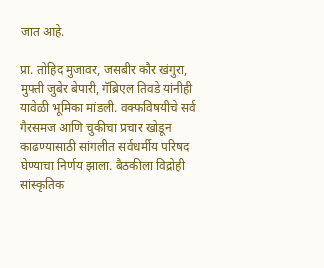जात आहे.

प्रा. तोहिद मुजावर, जसबीर कौर खंगुरा, मुफ्ती जुबेर बेपारी, गॅब्रिएल तिवडे यांनीही यावेळी भूमिका मांडली. वक्फविषयीचे सर्व गैरसमज आणि चुकीचा प्रचार खोडून काढण्यासाठी सांगलीत सर्वधर्मीय परिषद घेण्याचा निर्णय झाला. बैठकीला विद्रोही सांस्कृतिक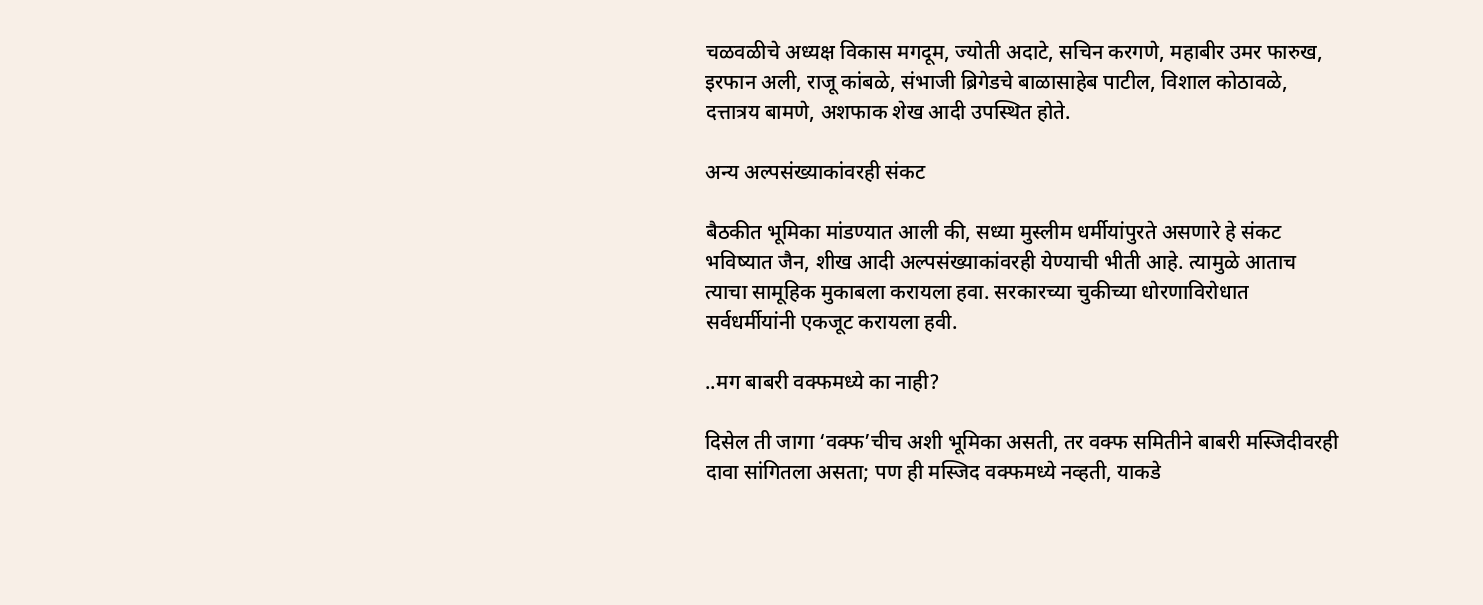चळवळीचे अध्यक्ष विकास मगदूम, ज्योती अदाटे, सचिन करगणे, महाबीर उमर फारुख, इरफान अली, राजू कांबळे, संभाजी ब्रिगेडचे बाळासाहेब पाटील, विशाल कोठावळे, दत्तात्रय बामणे, अशफाक शेख आदी उपस्थित होते.

अन्य अल्पसंख्याकांवरही संकट

बैठकीत भूमिका मांडण्यात आली की, सध्या मुस्लीम धर्मीयांपुरते असणारे हे संकट भविष्यात जैन, शीख आदी अल्पसंख्याकांवरही येण्याची भीती आहे. त्यामुळे आताच त्याचा सामूहिक मुकाबला करायला हवा. सरकारच्या चुकीच्या धोरणाविरोधात सर्वधर्मीयांनी एकजूट करायला हवी.

..मग बाबरी वक्फमध्ये का नाही?

दिसेल ती जागा ‘वक्फ’चीच अशी भूमिका असती, तर वक्फ समितीने बाबरी मस्जिदीवरही दावा सांगितला असता; पण ही मस्जिद वक्फमध्ये नव्हती, याकडे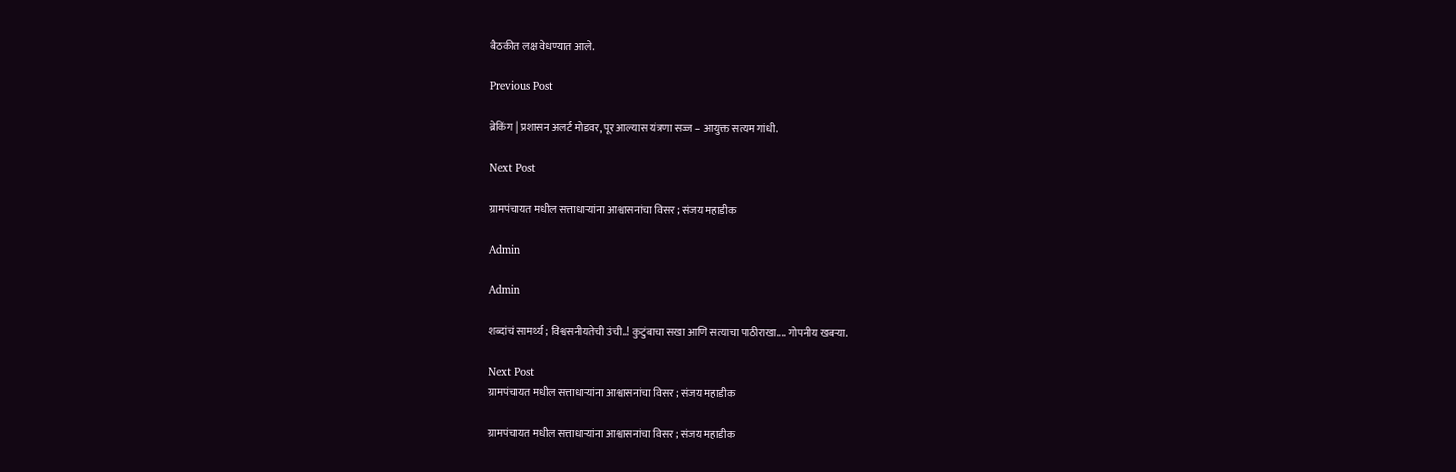बैठकीत लक्ष वेधण्यात आले.

Previous Post

ब्रेकिंग | प्रशासन अलर्ट मोडवर, पूर आल्यास यंत्रणा सज्ज – आयुक्त सत्यम गांधी.

Next Post

ग्रामपंचायत मधील सत्ताधाऱ्यांना आश्वासनांचा विसर ; संजय महाडीक

Admin

Admin

शब्दांचं सामर्थ्य ; विश्वसनीयतेची उंची..! कुटुंबाचा सखा आणि सत्याचा पाठीराखा.... गोपनीय खबऱ्या.

Next Post
ग्रामपंचायत मधील सत्ताधाऱ्यांना आश्वासनांचा विसर ; संजय महाडीक

ग्रामपंचायत मधील सत्ताधाऱ्यांना आश्वासनांचा विसर ; संजय महाडीक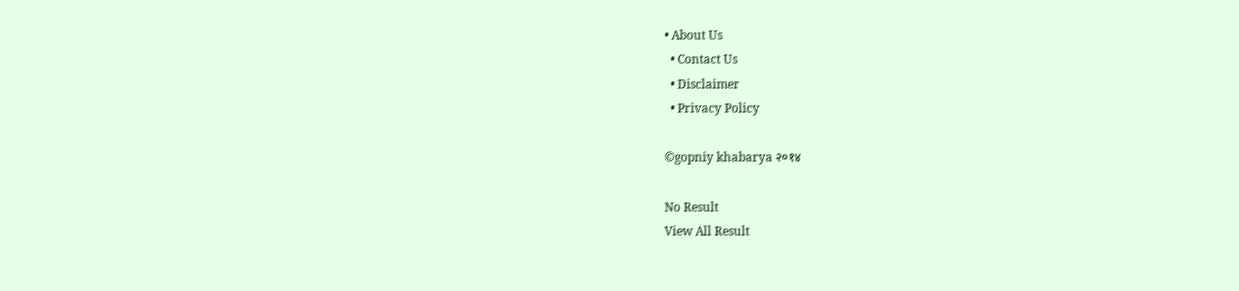• About Us
  • Contact Us
  • Disclaimer
  • Privacy Policy

©gopniy khabarya २०१४

No Result
View All Result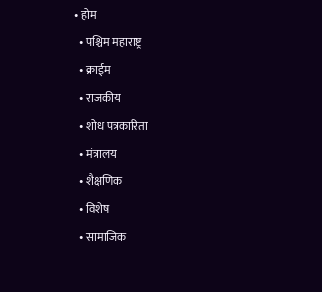• होम
  • पश्चिम महाराष्ट्र
  • क्राईम
  • राजकीय
  • शोध पत्रकारिता
  • मंत्रालय
  • शैक्षणिक
  • विशेष
  • सामाजिक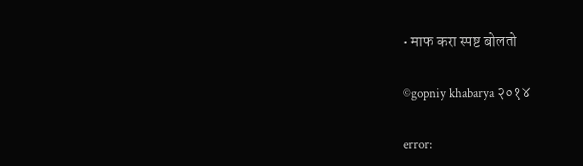• माफ करा स्पष्ट बोलतो

©gopniy khabarya २०१४

error: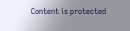Content is protected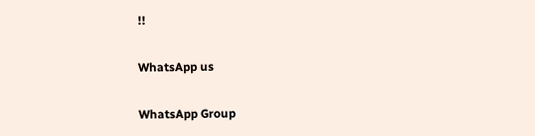!!

WhatsApp us

WhatsApp Group